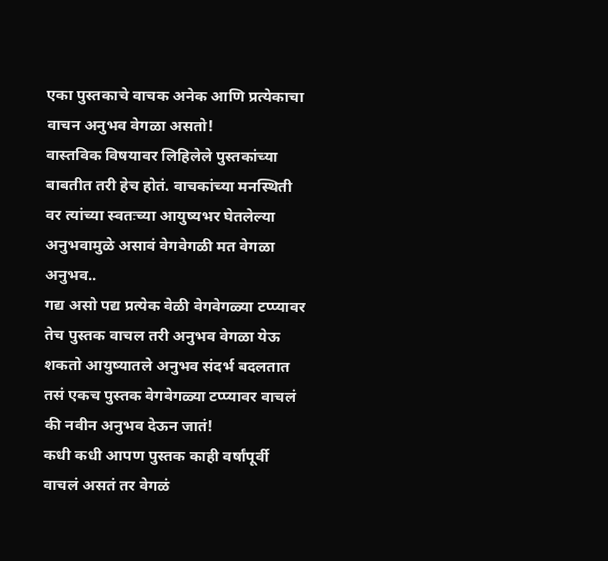एका पुस्तकाचे वाचक अनेक आणि प्रत्येकाचा वाचन अनुभव वेगळा असतो!
वास्तविक विषयावर लिहिलेले पुस्तकांच्या बाबतीत तरी हेच होतं. वाचकांच्या मनस्थिती वर त्यांच्या स्वतःच्या आयुष्यभर घेतलेल्या अनुभवामुळे असावं वेगवेगळी मत वेगळा अनुभव..
गद्य असो पद्य प्रत्येक वेळी वेगवेगळ्या टप्प्यावर तेच पुस्तक वाचल तरी अनुभव वेगळा येऊ शकतो आयुष्यातले अनुभव संदर्भ बदलतात तसं एकच पुस्तक वेगवेगळ्या टप्प्यावर वाचलं की नवीन अनुभव देऊन जातं!
कधी कधी आपण पुस्तक काही वर्षांपूर्वी वाचलं असतं तर वेगळं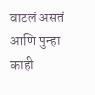वाटलं असतं आणि पुन्हा काही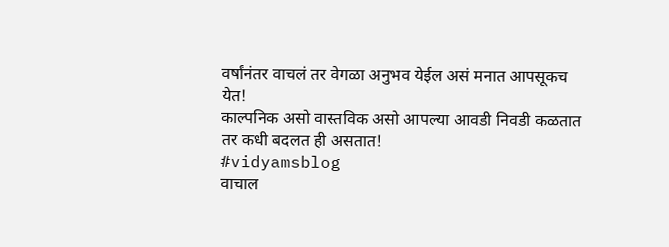वर्षांनंतर वाचलं तर वेगळा अनुभव येईल असं मनात आपसूकच येत!
काल्पनिक असो वास्तविक असो आपल्या आवडी निवडी कळतात तर कधी बदलत ही असतात!
#vidyamsblog
वाचाल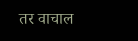तर वाचाल